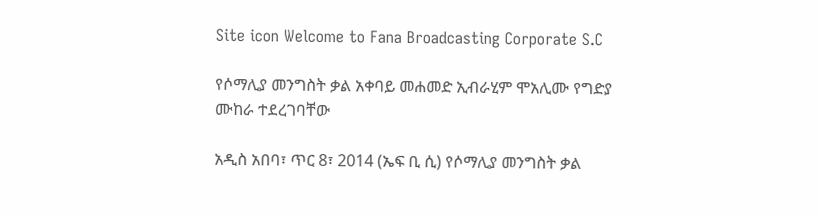Site icon Welcome to Fana Broadcasting Corporate S.C

የሶማሊያ መንግስት ቃል አቀባይ መሐመድ ኢብራሂም ሞአሊሙ የግድያ ሙከራ ተደረገባቸው

አዲስ አበባ፣ ጥር 8፣ 2014 (ኤፍ ቢ ሲ) የሶማሊያ መንግስት ቃል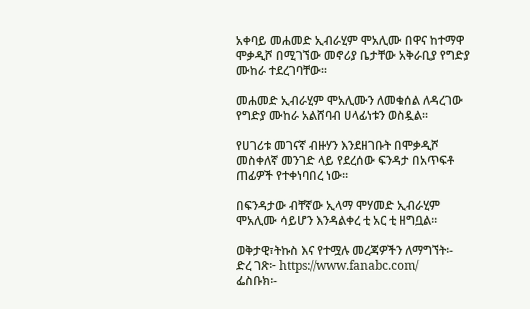አቀባይ መሐመድ ኢብራሂም ሞአሊሙ በዋና ከተማዋ ሞቃዲሾ በሚገኘው መኖሪያ ቤታቸው አቅራቢያ የግድያ ሙከራ ተደረገባቸው፡፡

መሐመድ ኢብራሂም ሞአሊሙን ለመቁሰል ለዳረገው የግድያ ሙከራ አልሸባብ ሀላፊነቱን ወስዷል፡፡

የሀገሪቱ መገናኛ ብዙሃን እንደዘገቡት በሞቃዲሾ መስቀለኛ መንገድ ላይ የደረሰው ፍንዳታ በአጥፍቶ ጠፊዎች የተቀነባበረ ነው።

በፍንዳታው ብቸኛው ኢላማ ሞሃመድ ኢብራሂም ሞአሊሙ ሳይሆን እንዳልቀረ ቲ አር ቲ ዘግቧል፡፡

ወቅታዊ፣ትኩስ እና የተሟሉ መረጃዎችን ለማግኘት፡-
ድረ ገጽ፦ https://www.fanabc.com/
ፌስቡክ፡-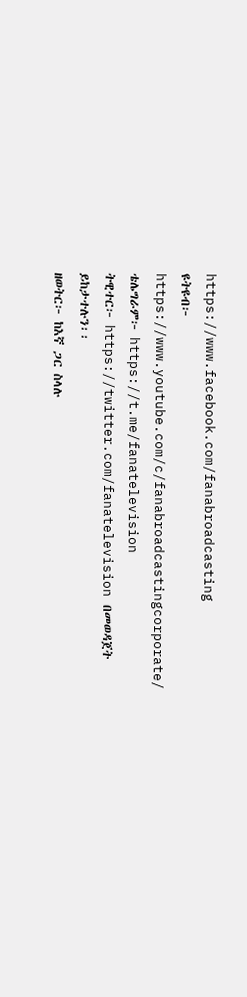https://www.facebook.com/fanabroadcasting
ዩትዩብ፦ https://www.youtube.com/c/fanabroadcastingcorporate/
ቴሌግራም፦ https://t.me/fanatelevision
ትዊተር፦ https://twitter.com/fanatelevision በመወዳጀት ይከታተሉን፡፡
ዘወትር፦ ከእኛ ጋር ስላሉ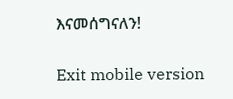እናመሰግናለን!

Exit mobile version